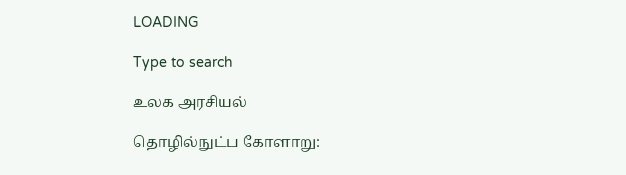LOADING

Type to search

உலக அரசியல்

தொழில்நுட்ப கோளாறு: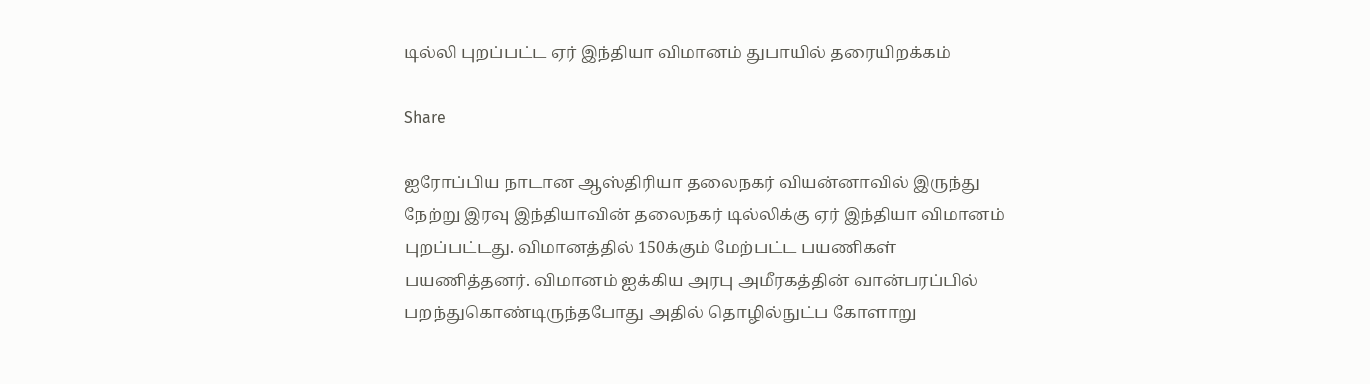டில்லி புறப்பட்ட ஏர் இந்தியா விமானம் துபாயில் தரையிறக்கம்

Share

ஐரோப்பிய நாடான ஆஸ்திரியா தலைநகர் வியன்னாவில் இருந்து நேற்று இரவு இந்தியாவின் தலைநகர் டில்லிக்கு ஏர் இந்தியா விமானம் புறப்பட்டது. விமானத்தில் 150க்கும் மேற்பட்ட பயணிகள் பயணித்தனர். விமானம் ஐக்கிய அரபு அமீரகத்தின் வான்பரப்பில் பறந்துகொண்டிருந்தபோது அதில் தொழில்நுட்ப கோளாறு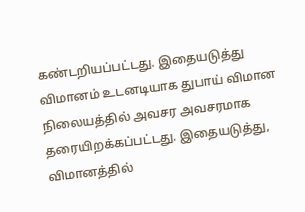கண்டறியப்பட்டது. இதையடுத்து விமானம் உடனடியாக துபாய் விமான நிலையத்தில் அவசர அவசரமாக தரையிறக்கப்பட்டது. இதையடுத்து, விமானத்தில்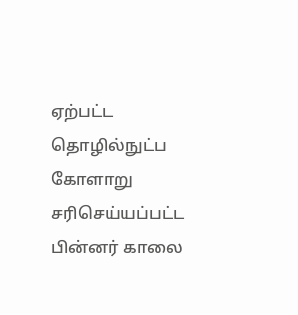ஏற்பட்ட தொழில்நுட்ப கோளாறு சரிசெய்யப்பட்ட பின்னர் காலை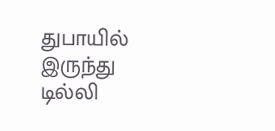துபாயில் இருந்து டில்லி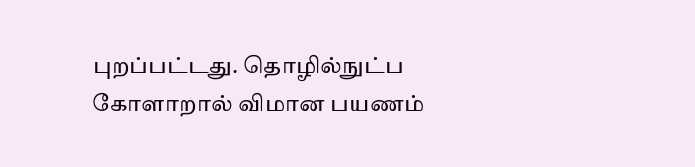புறப்பட்டது. தொழில்நுட்ப கோளாறால் விமான பயணம்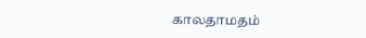காலதாமதம்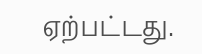ஏற்பட்டது.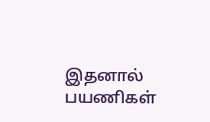இதனால் பயணிகள்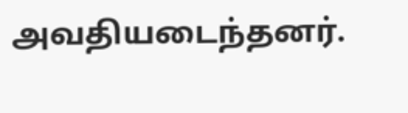அவதியடைந்தனர்.